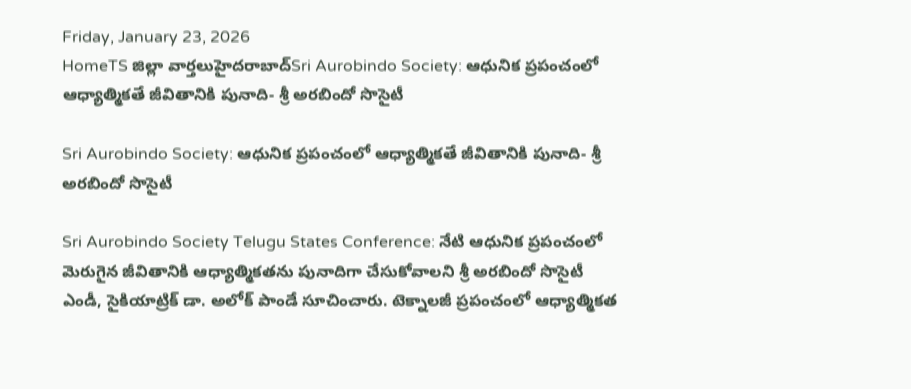Friday, January 23, 2026
HomeTS జిల్లా వార్తలుహైదరాబాద్Sri Aurobindo Society: ఆధునిక ప్రపంచంలో ఆధ్యాత్మికతే జీవితానికి పునాది- శ్రీ అరబిందో సొసైటీ

Sri Aurobindo Society: ఆధునిక ప్రపంచంలో ఆధ్యాత్మికతే జీవితానికి పునాది- శ్రీ అరబిందో సొసైటీ

Sri Aurobindo Society Telugu States Conference: నేటి ఆధునిక ప్రపంచంలో మెరుగైన జీవితానికి ఆధ్యాత్మికతను పునాదిగా చేసుకోవాలని శ్రీ అరబిందో సొసైటీ  ఎండీ, సైకియాట్రిక్‌ డా. అలోక్‌ పాండే సూచించారు. టెక్నాలజీ ప్రపంచంలో ఆధ్యాత్మికత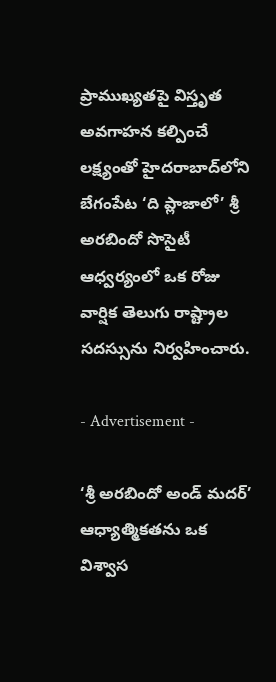ప్రాముఖ్యతపై విస్తృత అవగాహన కల్పించే లక్ష్యంతో హైదరాబాద్‌లోని బేగంపేట ‘ది ప్లాజాలో’ శ్రీ అరబిందో సొసైటీ ఆధ్వర్యంలో ఒక రోజు వార్షిక తెలుగు రాష్ట్రాల సదస్సును నిర్వహించారు.

- Advertisement -

‘శ్రీ అరబిందో అండ్‌ మదర్’ ఆధ్యాత్మికతను ఒక విశ్వాస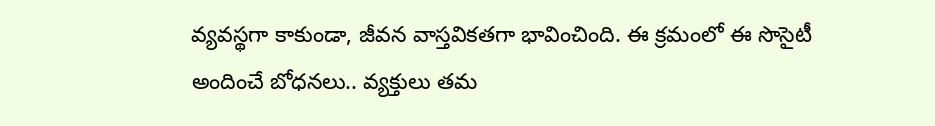వ్యవస్థగా కాకుండా, జీవన వాస్తవికతగా భావించింది. ఈ క్రమంలో ఈ సొసైటీ అందించే బోధనలు.. వ్యక్తులు తమ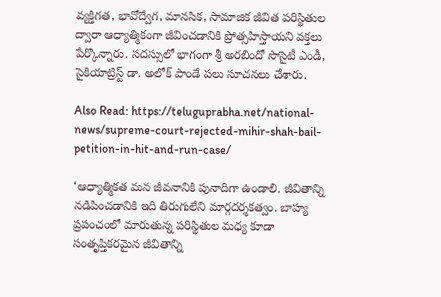వ్యక్తిగత, భావోద్వేగ, మానసిక, సామాజిక జీవిత పరిస్థితుల ద్వారా ఆధ్యాత్మికంగా జీవించడానికి ప్రోత్సహిస్తాయని వక్తలు పేర్కొన్నారు. సదస్సులో భాగంగా శ్రీ అరబిందో సొసైటీ ఎండీ, సైకియాట్రిస్ట్‌ డా. అలోక్‌ పాండే పలు సూచనలు చేశారు.

Also Read: https://teluguprabha.net/national-news/supreme-court-rejected-mihir-shah-bail-petition-in-hit-and-run-case/

‘ఆధ్యాత్మికత మన జీవనానికి పునాదిగా ఉండాలి. జీవితాన్ని నడిపించడానికి ఇది తిరుగులేని మార్గదర్శకత్వం. బాహ్య ప్రపంచంలో మారుతున్న పరిస్థితుల మధ్య కూడా సంతృప్తికరమైన జీవితాన్ని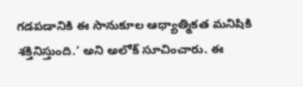గడపడానికి ఈ సానుకూల ఆధ్యాత్మికత మనిషికి శక్తినిస్తుంది.’ అని అలోక్‌ సూచించారు. ఈ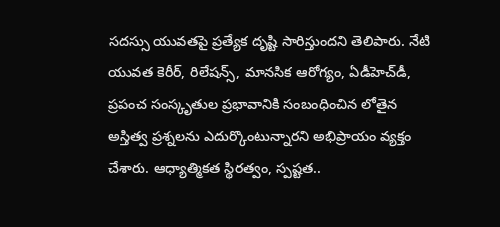సదస్సు యువతపై ప్రత్యేక దృష్టి సారిస్తుందని తెలిపారు. నేటి యువత కెరీర్‌, రిలేషన్స్‌, మానసిక ఆరోగ్యం, ఏడీహెచ్‌డీ, ప్రపంచ సంస్కృతుల ప్రభావానికి సంబంధించిన లోతైన అస్తిత్వ ప్రశ్నలను ఎదుర్కొంటున్నారని అభిప్రాయం వ్యక్తం చేశారు. ఆధ్యాత్మికత స్థిరత్వం, స్పష్టత..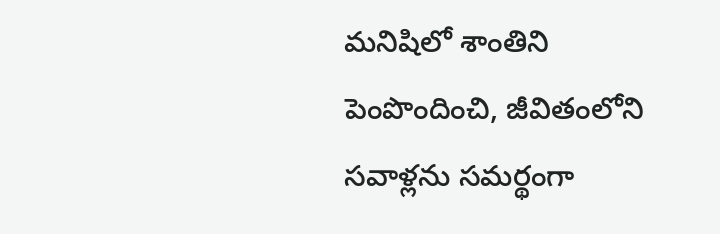మనిషిలో శాంతిని పెంపొందించి, జీవితంలోని సవాళ్లను సమర్థంగా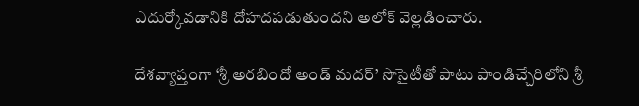ఎదుర్కోవడానికి దోహదపడుతుందని అలోక్‌ వెల్లడించారు.

దేశవ్యాప్తంగా ‘శ్రీ అరబిందో అండ్‌ మదర్‌’ సొసైటీతో పాటు పాండిచ్చేరిలోని శ్రీ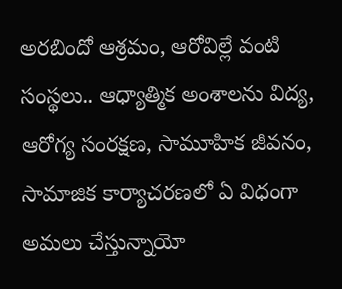అరబిందో ఆశ్రమం, ఆరోవిల్లే వంటి సంస్థలు.. ఆధ్యాత్మిక అంశాలను విద్య, ఆరోగ్య సంరక్షణ, సామూహిక జీవనం, సామాజిక కార్యాచరణలో ఏ విధంగా అమలు చేస్తున్నాయో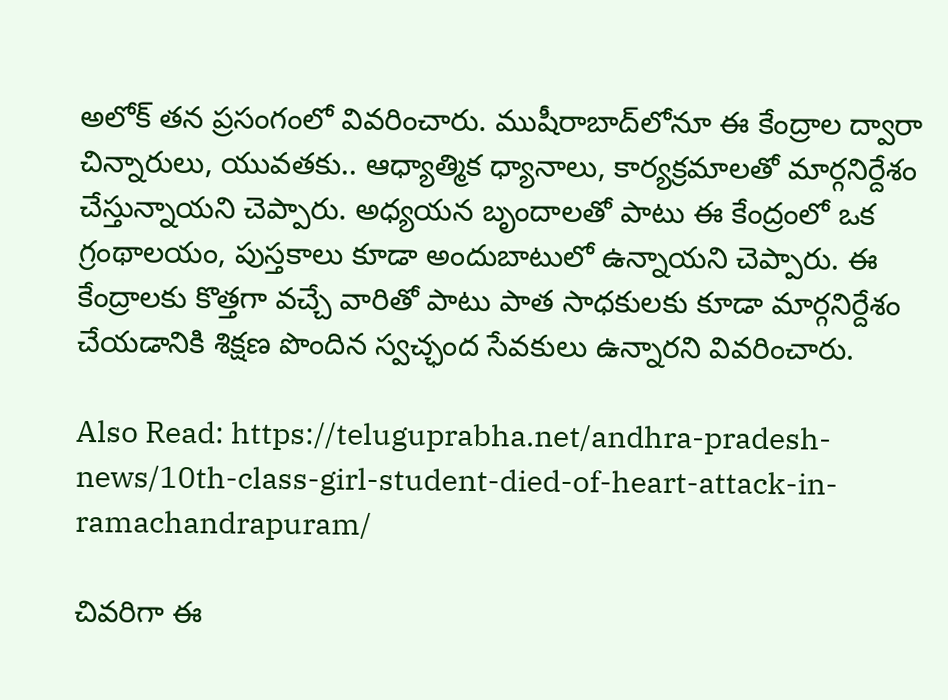అలోక్‌ తన ప్రసంగంలో వివరించారు. ముషీరాబాద్‌లోనూ ఈ కేంద్రాల ద్వారా చిన్నారులు, యువతకు.. ఆధ్యాత్మిక ధ్యానాలు, కార్యక్రమాలతో మార్గనిర్దేశం చేస్తున్నాయని చెప్పారు. అధ్యయన బృందాలతో పాటు ఈ కేంద్రంలో ఒక గ్రంథాలయం, పుస్తకాలు కూడా అందుబాటులో ఉన్నాయని చెప్పారు. ఈ కేంద్రాలకు కొత్తగా వచ్చే వారితో పాటు పాత సాధకులకు కూడా మార్గనిర్దేశం చేయడానికి శిక్షణ పొందిన స్వచ్ఛంద సేవకులు ఉన్నారని వివరించారు.

Also Read: https://teluguprabha.net/andhra-pradesh-news/10th-class-girl-student-died-of-heart-attack-in-ramachandrapuram/

చివరిగా ఈ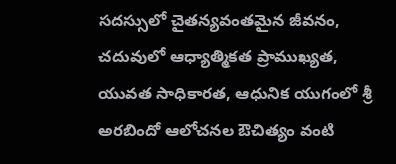సదస్సులో చైతన్యవంతమైన జీవనం, చదువులో ఆధ్యాత్మికత ప్రాముఖ్యత, యువత సాధికారత, ఆధునిక యుగంలో శ్రీ అరబిందో ఆలోచనల ఔచిత్యం వంటి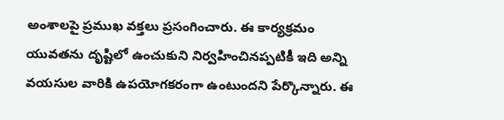అంశాలపై ప్రముఖ వక్తలు ప్రసంగించారు. ఈ కార్యక్రమం యువతను దృష్టిలో ఉంచుకుని నిర్వహించినప్పటికీ ఇది అన్ని వయసుల వారికి ఉపయోగకరంగా ఉంటుందని పేర్కొన్నారు. ఈ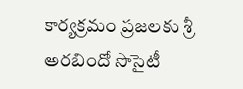కార్యక్రమం ప్రజలకు శ్రీ అరబిందో సొసైటీ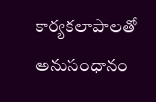కార్యకలాపాలతో అనుసంధానం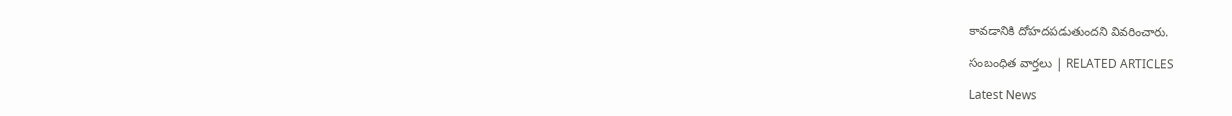కావడానికి దోహదపడుతుందని వివరించారు.

సంబంధిత వార్తలు | RELATED ARTICLES

Latest News